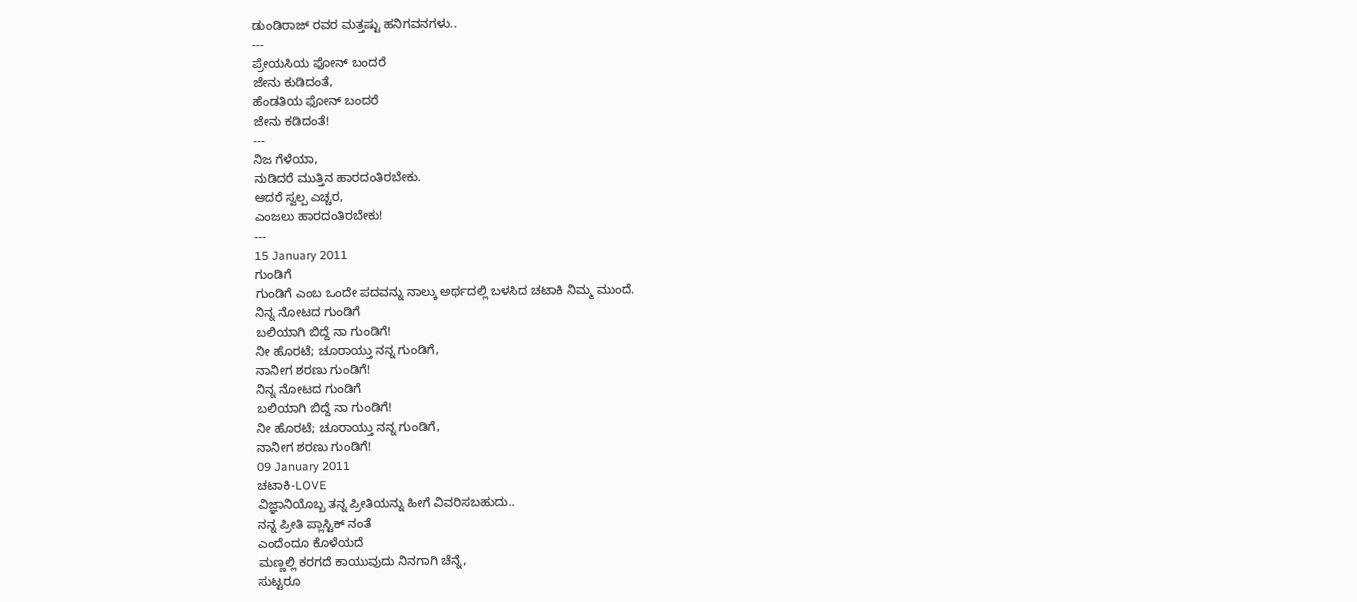ಡುಂಡಿರಾಜ್ ರವರ ಮತ್ತಷ್ಟು ಹನಿಗವನಗಳು..
---
ಪ್ರೇಯಸಿಯ ಫೋನ್ ಬಂದರೆ
ಜೇನು ಕುಡಿದಂತೆ,
ಹೆಂಡತಿಯ ಫೋನ್ ಬಂದರೆ
ಜೇನು ಕಡಿದಂತೆ!
---
ನಿಜ ಗೆಳೆಯಾ,
ನುಡಿದರೆ ಮುತ್ತಿನ ಹಾರದಂತಿರಬೇಕು.
ಆದರೆ ಸ್ವಲ್ಪ ಎಚ್ಚರ,
ಎಂಜಲು ಹಾರದಂತಿರಬೇಕು!
---
15 January 2011
ಗುಂಡಿಗೆ
ಗುಂಡಿಗೆ ಎಂಬ ಒಂದೇ ಪದವನ್ನು ನಾಲ್ಕು ಅರ್ಥದಲ್ಲಿ ಬಳಸಿದ ಚಟಾಕಿ ನಿಮ್ಮ ಮುಂದೆ.
ನಿನ್ನ ನೋಟದ ಗುಂಡಿಗೆ
ಬಲಿಯಾಗಿ ಬಿದ್ದೆ ನಾ ಗುಂಡಿಗೆ!
ನೀ ಹೊರಟೆ; ಚೂರಾಯ್ತು ನನ್ನ ಗುಂಡಿಗೆ,
ನಾನೀಗ ಶರಣು ಗುಂಡಿಗೆ!
ನಿನ್ನ ನೋಟದ ಗುಂಡಿಗೆ
ಬಲಿಯಾಗಿ ಬಿದ್ದೆ ನಾ ಗುಂಡಿಗೆ!
ನೀ ಹೊರಟೆ; ಚೂರಾಯ್ತು ನನ್ನ ಗುಂಡಿಗೆ,
ನಾನೀಗ ಶರಣು ಗುಂಡಿಗೆ!
09 January 2011
ಚಟಾಕಿ-LOVE
ವಿಜ್ಞಾನಿಯೊಬ್ಬ ತನ್ನ ಪ್ರೀತಿಯನ್ನು ಹೀಗೆ ವಿವರಿಸಬಹುದು..
ನನ್ನ ಪ್ರೀತಿ ಪ್ಲಾಸ್ಟಿಕ್ ನಂತೆ
ಎಂದೆಂದೂ ಕೊಳೆಯದೆ
ಮಣ್ಣಲ್ಲಿ ಕರಗದೆ ಕಾಯುವುದು ನಿನಗಾಗಿ ಚೆನ್ನೆ,
ಸುಟ್ಟರೂ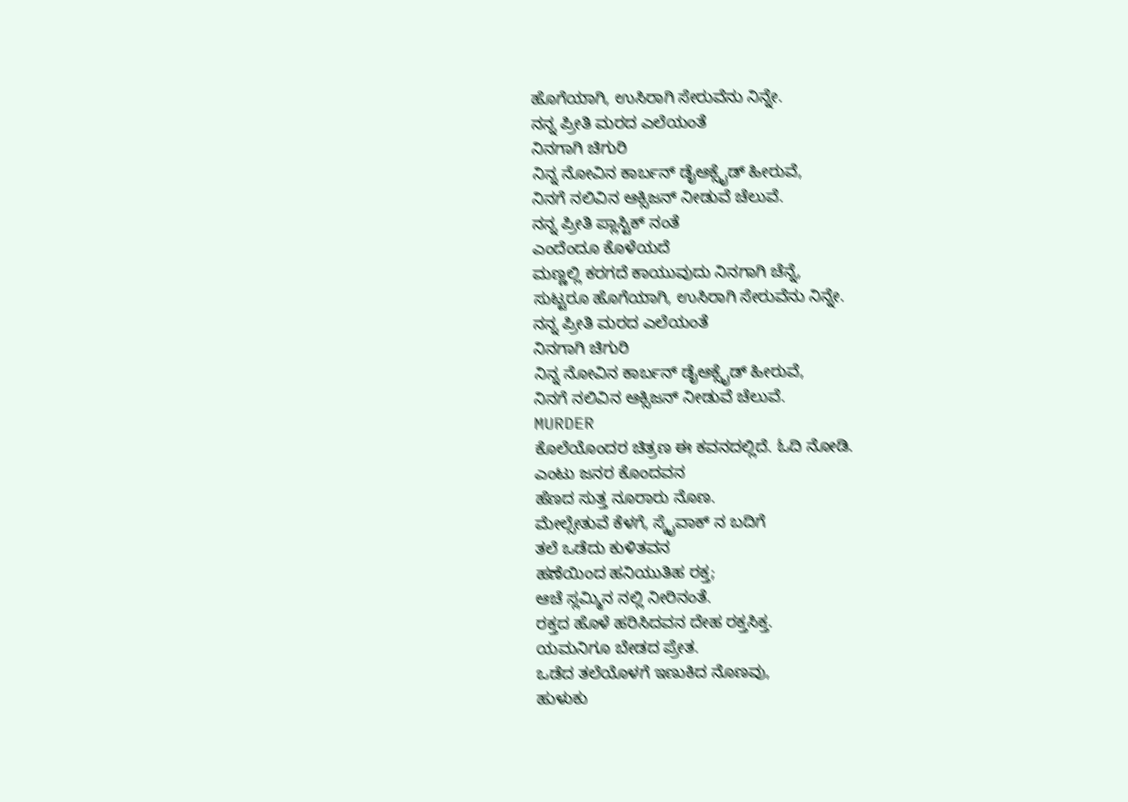ಹೊಗೆಯಾಗಿ, ಉಸಿರಾಗಿ ಸೇರುವೆನು ನಿನ್ನೇ.
ನನ್ನ ಪ್ರೀತಿ ಮರದ ಎಲೆಯಂತೆ
ನಿನಗಾಗಿ ಚಿಗುರಿ
ನಿನ್ನ ನೋವಿನ ಕಾರ್ಬನ್ ಡೈಆಕ್ಸೈಡ್ ಹೀರುವೆ,
ನಿನಗೆ ನಲಿವಿನ ಆಕ್ಸಿಜನ್ ನೀಡುವೆ ಚೆಲುವೆ.
ನನ್ನ ಪ್ರೀತಿ ಪ್ಲಾಸ್ಟಿಕ್ ನಂತೆ
ಎಂದೆಂದೂ ಕೊಳೆಯದೆ
ಮಣ್ಣಲ್ಲಿ ಕರಗದೆ ಕಾಯುವುದು ನಿನಗಾಗಿ ಚೆನ್ನೆ,
ಸುಟ್ಟರೂ ಹೊಗೆಯಾಗಿ, ಉಸಿರಾಗಿ ಸೇರುವೆನು ನಿನ್ನೇ.
ನನ್ನ ಪ್ರೀತಿ ಮರದ ಎಲೆಯಂತೆ
ನಿನಗಾಗಿ ಚಿಗುರಿ
ನಿನ್ನ ನೋವಿನ ಕಾರ್ಬನ್ ಡೈಆಕ್ಸೈಡ್ ಹೀರುವೆ,
ನಿನಗೆ ನಲಿವಿನ ಆಕ್ಸಿಜನ್ ನೀಡುವೆ ಚೆಲುವೆ.
MURDER
ಕೊಲೆಯೊಂದರ ಚಿತ್ರಣ ಈ ಕವನದಲ್ಲಿದೆ. ಓದಿ ನೋಡಿ.
ಎಂಟು ಜನರ ಕೊಂದವನ
ಹೆಣದ ಸುತ್ತ ನೂರಾರು ನೊಣ.
ಮೇಲ್ಸೇತುವೆ ಕೆಳಗೆ, ಸ್ಕೈವಾಕ್ ನ ಬದಿಗೆ
ತಲೆ ಒಡೆದು ಕುಳಿತವನ
ಹಣೆಯಿಂದ ಹನಿಯುತಿಹ ರಕ್ತ;
ಆಚೆ ಸ್ಲಮ್ಮಿನ ನಲ್ಲಿ ನೀರಿನಂತೆ.
ರಕ್ತದ ಹೊಳೆ ಹರಿಸಿದವನ ದೇಹ ರಕ್ತಸಿಕ್ತ.
ಯಮನಿಗೂ ಬೇಡದ ಪ್ರೇತ.
ಒಡೆದ ತಲೆಯೊಳಗೆ ಇಣುಕಿದ ನೊಣವು,
ಹುಳುಕು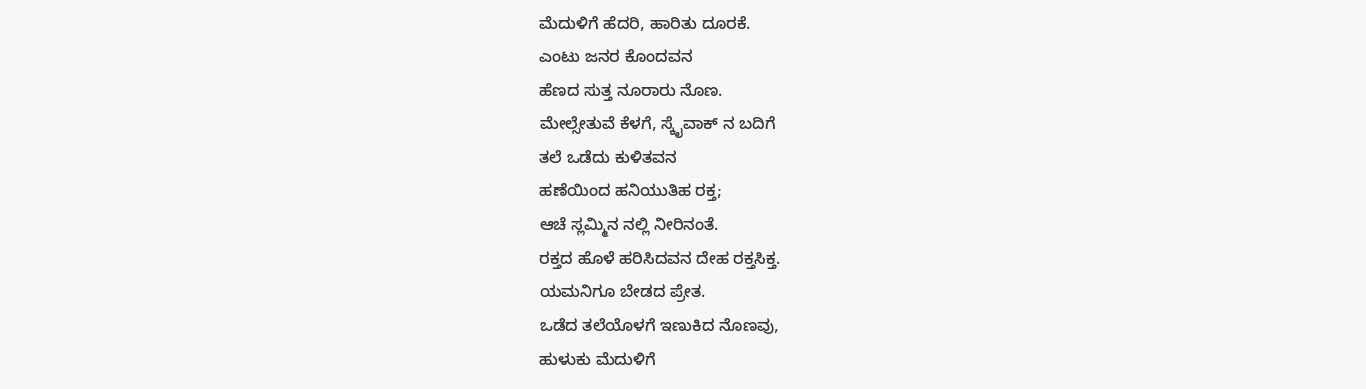ಮೆದುಳಿಗೆ ಹೆದರಿ, ಹಾರಿತು ದೂರಕೆ.
ಎಂಟು ಜನರ ಕೊಂದವನ
ಹೆಣದ ಸುತ್ತ ನೂರಾರು ನೊಣ.
ಮೇಲ್ಸೇತುವೆ ಕೆಳಗೆ, ಸ್ಕೈವಾಕ್ ನ ಬದಿಗೆ
ತಲೆ ಒಡೆದು ಕುಳಿತವನ
ಹಣೆಯಿಂದ ಹನಿಯುತಿಹ ರಕ್ತ;
ಆಚೆ ಸ್ಲಮ್ಮಿನ ನಲ್ಲಿ ನೀರಿನಂತೆ.
ರಕ್ತದ ಹೊಳೆ ಹರಿಸಿದವನ ದೇಹ ರಕ್ತಸಿಕ್ತ.
ಯಮನಿಗೂ ಬೇಡದ ಪ್ರೇತ.
ಒಡೆದ ತಲೆಯೊಳಗೆ ಇಣುಕಿದ ನೊಣವು,
ಹುಳುಕು ಮೆದುಳಿಗೆ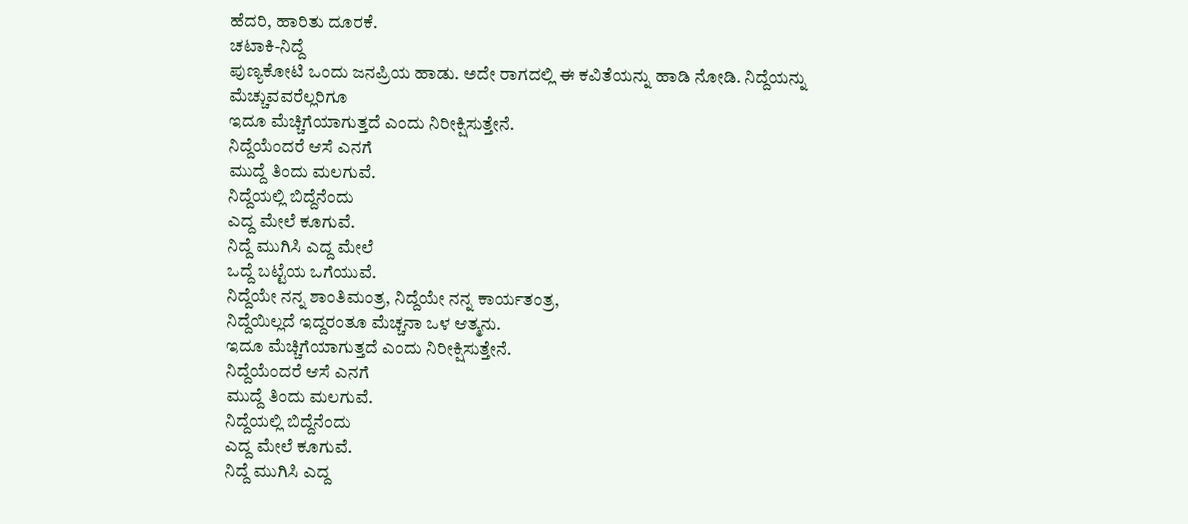ಹೆದರಿ, ಹಾರಿತು ದೂರಕೆ.
ಚಟಾಕಿ-ನಿದ್ದೆ
ಪುಣ್ಯಕೋಟಿ ಒಂದು ಜನಪ್ರಿಯ ಹಾಡು. ಅದೇ ರಾಗದಲ್ಲಿ ಈ ಕವಿತೆಯನ್ನು ಹಾಡಿ ನೋಡಿ. ನಿದ್ದೆಯನ್ನು ಮೆಚ್ಚುವವರೆಲ್ಲರಿಗೂ
ಇದೂ ಮೆಚ್ಚಿಗೆಯಾಗುತ್ತದೆ ಎಂದು ನಿರೀಕ್ಷಿಸುತ್ತೇನೆ.
ನಿದ್ದೆಯೆಂದರೆ ಆಸೆ ಎನಗೆ
ಮುದ್ದೆ ತಿಂದು ಮಲಗುವೆ.
ನಿದ್ದೆಯಲ್ಲಿ ಬಿದ್ದೆನೆಂದು
ಎದ್ದ ಮೇಲೆ ಕೂಗುವೆ.
ನಿದ್ದೆ ಮುಗಿಸಿ ಎದ್ದ ಮೇಲೆ
ಒದ್ದೆ ಬಟ್ಟೆಯ ಒಗೆಯುವೆ.
ನಿದ್ದೆಯೇ ನನ್ನ ಶಾಂತಿಮಂತ್ರ, ನಿದ್ದೆಯೇ ನನ್ನ ಕಾರ್ಯತಂತ್ರ,
ನಿದ್ದೆಯಿಲ್ಲದೆ ಇದ್ದರಂತೂ ಮೆಚ್ಚನಾ ಒಳ ಆತ್ಮನು.
ಇದೂ ಮೆಚ್ಚಿಗೆಯಾಗುತ್ತದೆ ಎಂದು ನಿರೀಕ್ಷಿಸುತ್ತೇನೆ.
ನಿದ್ದೆಯೆಂದರೆ ಆಸೆ ಎನಗೆ
ಮುದ್ದೆ ತಿಂದು ಮಲಗುವೆ.
ನಿದ್ದೆಯಲ್ಲಿ ಬಿದ್ದೆನೆಂದು
ಎದ್ದ ಮೇಲೆ ಕೂಗುವೆ.
ನಿದ್ದೆ ಮುಗಿಸಿ ಎದ್ದ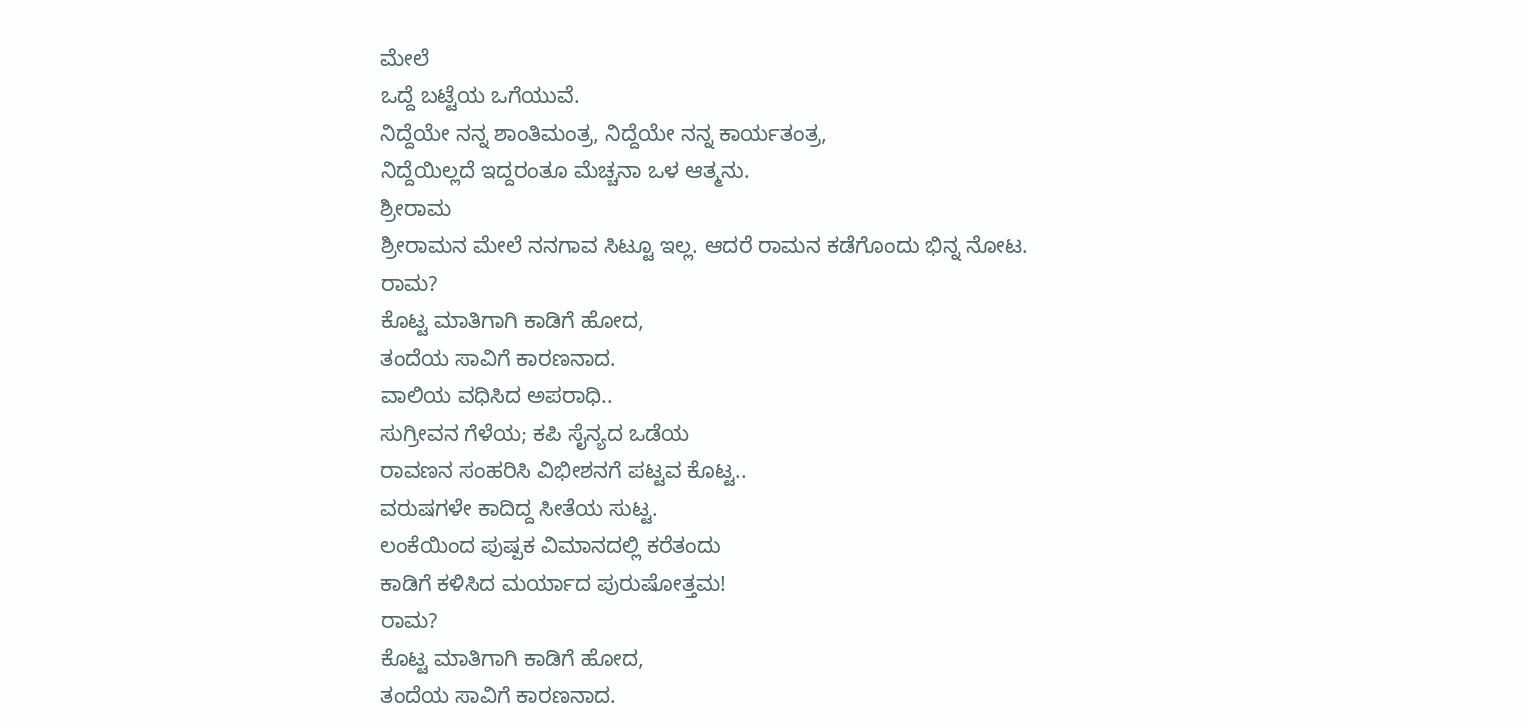ಮೇಲೆ
ಒದ್ದೆ ಬಟ್ಟೆಯ ಒಗೆಯುವೆ.
ನಿದ್ದೆಯೇ ನನ್ನ ಶಾಂತಿಮಂತ್ರ, ನಿದ್ದೆಯೇ ನನ್ನ ಕಾರ್ಯತಂತ್ರ,
ನಿದ್ದೆಯಿಲ್ಲದೆ ಇದ್ದರಂತೂ ಮೆಚ್ಚನಾ ಒಳ ಆತ್ಮನು.
ಶ್ರೀರಾಮ
ಶ್ರೀರಾಮನ ಮೇಲೆ ನನಗಾವ ಸಿಟ್ಟೂ ಇಲ್ಲ. ಆದರೆ ರಾಮನ ಕಡೆಗೊಂದು ಭಿನ್ನ ನೋಟ.
ರಾಮ?
ಕೊಟ್ಟ ಮಾತಿಗಾಗಿ ಕಾಡಿಗೆ ಹೋದ,
ತಂದೆಯ ಸಾವಿಗೆ ಕಾರಣನಾದ.
ವಾಲಿಯ ವಧಿಸಿದ ಅಪರಾಧಿ..
ಸುಗ್ರೀವನ ಗೆಳೆಯ; ಕಪಿ ಸೈನ್ಯದ ಒಡೆಯ
ರಾವಣನ ಸಂಹರಿಸಿ ವಿಭೀಶನಗೆ ಪಟ್ಟವ ಕೊಟ್ಟ..
ವರುಷಗಳೇ ಕಾದಿದ್ದ ಸೀತೆಯ ಸುಟ್ಟ.
ಲಂಕೆಯಿಂದ ಪುಷ್ಪಕ ವಿಮಾನದಲ್ಲಿ ಕರೆತಂದು
ಕಾಡಿಗೆ ಕಳಿಸಿದ ಮರ್ಯಾದ ಪುರುಷೋತ್ತಮ!
ರಾಮ?
ಕೊಟ್ಟ ಮಾತಿಗಾಗಿ ಕಾಡಿಗೆ ಹೋದ,
ತಂದೆಯ ಸಾವಿಗೆ ಕಾರಣನಾದ.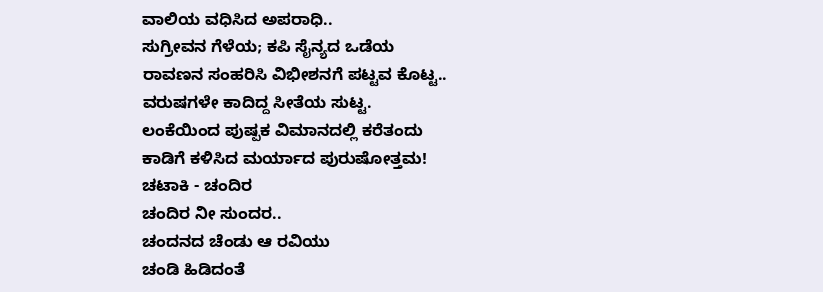ವಾಲಿಯ ವಧಿಸಿದ ಅಪರಾಧಿ..
ಸುಗ್ರೀವನ ಗೆಳೆಯ; ಕಪಿ ಸೈನ್ಯದ ಒಡೆಯ
ರಾವಣನ ಸಂಹರಿಸಿ ವಿಭೀಶನಗೆ ಪಟ್ಟವ ಕೊಟ್ಟ..
ವರುಷಗಳೇ ಕಾದಿದ್ದ ಸೀತೆಯ ಸುಟ್ಟ.
ಲಂಕೆಯಿಂದ ಪುಷ್ಪಕ ವಿಮಾನದಲ್ಲಿ ಕರೆತಂದು
ಕಾಡಿಗೆ ಕಳಿಸಿದ ಮರ್ಯಾದ ಪುರುಷೋತ್ತಮ!
ಚಟಾಕಿ - ಚಂದಿರ
ಚಂದಿರ ನೀ ಸುಂದರ..
ಚಂದನದ ಚೆಂಡು ಆ ರವಿಯು
ಚಂಡಿ ಹಿಡಿದಂತೆ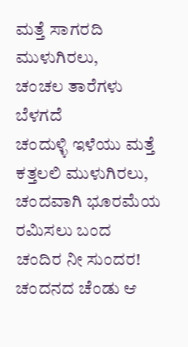ಮತ್ತೆ ಸಾಗರದಿ ಮುಳುಗಿರಲು,
ಚಂಚಲ ತಾರೆಗಳು ಬೆಳಗದೆ
ಚಂದುಳ್ಳಿ ಇಳೆಯು ಮತ್ತೆ ಕತ್ತಲಲಿ ಮುಳುಗಿರಲು,
ಚಂದವಾಗಿ ಭೂರಮೆಯ ರಮಿಸಲು ಬಂದ
ಚಂದಿರ ನೀ ಸುಂದರ!
ಚಂದನದ ಚೆಂಡು ಆ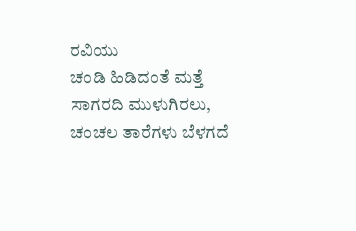ರವಿಯು
ಚಂಡಿ ಹಿಡಿದಂತೆ ಮತ್ತೆ ಸಾಗರದಿ ಮುಳುಗಿರಲು,
ಚಂಚಲ ತಾರೆಗಳು ಬೆಳಗದೆ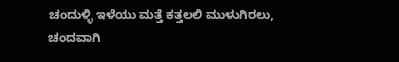ಚಂದುಳ್ಳಿ ಇಳೆಯು ಮತ್ತೆ ಕತ್ತಲಲಿ ಮುಳುಗಿರಲು,
ಚಂದವಾಗಿ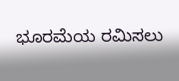ಭೂರಮೆಯ ರಮಿಸಲು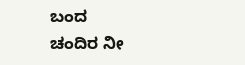ಬಂದ
ಚಂದಿರ ನೀ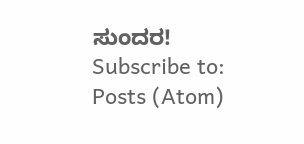ಸುಂದರ!
Subscribe to:
Posts (Atom)